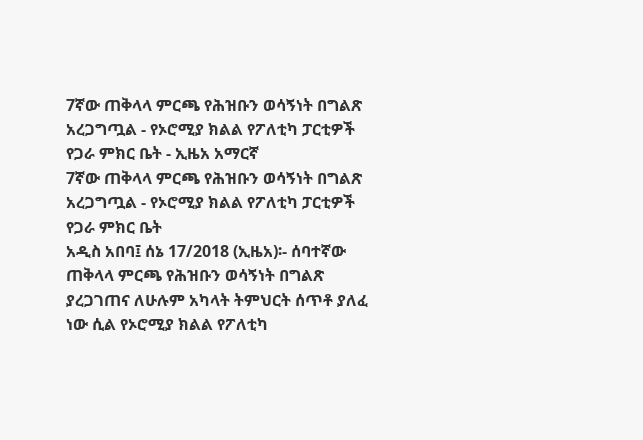7ኛው ጠቅላላ ምርጫ የሕዝቡን ወሳኝነት በግልጽ አረጋግጧል - የኦሮሚያ ክልል የፖለቲካ ፓርቲዎች የጋራ ምክር ቤት - ኢዜአ አማርኛ
7ኛው ጠቅላላ ምርጫ የሕዝቡን ወሳኝነት በግልጽ አረጋግጧል - የኦሮሚያ ክልል የፖለቲካ ፓርቲዎች የጋራ ምክር ቤት
አዲስ አበባ፤ ሰኔ 17/2018 (ኢዜአ)፡- ሰባተኛው ጠቅላላ ምርጫ የሕዝቡን ወሳኝነት በግልጽ ያረጋገጠና ለሁሉም አካላት ትምህርት ሰጥቶ ያለፈ ነው ሲል የኦሮሚያ ክልል የፖለቲካ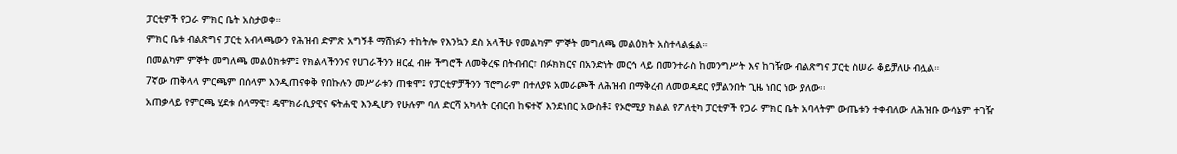ፓርቲዎች የጋራ ምክር ቤት አስታወቀ።
ምክር ቤቱ ብልጽግና ፓርቲ አብላጫውን የሕዝብ ድምጽ አግኝቶ ማሸነፉን ተከትሎ የእንኳን ደስ አላችሁ የመልካም ምኞት መግለጫ መልዕክት አስተላልፏል።
በመልካም ምኞት መግለጫ መልዕክቱም፤ የክልላችንንና የሀገራችንን ዘርፈ ብዙ ችግሮች ለመቅረፍ በትብብር፣ በፉክክርና በአንድነት መርኅ ላይ በመንተራስ ከመንግሥት እና ከገዥው ብልጽግና ፓርቲ ስሠራ ቆይቻለሁ ብሏል።
7ኛው ጠቅላላ ምርጫም በሰላም እንዲጠናቀቅ የበኩሉን መሥራቱን ጠቁሞ፤ የፓርቲዎቻችንን ፕሮግራም በተለያዩ አመራጮች ለሕዝብ በማቅረብ ለመወዳደር የቻልንበት ጊዜ ነበር ነው ያለው፡፡
አጠቃላይ የምርጫ ሂደቱ ሰላማዊ፣ ዴሞክራሲያዊና ፍትሐዊ እንዲሆን የሁሉም ባለ ድርሻ አካላት ርብርብ ከፍተኛ እንደነበር አውስቶ፤ የኦሮሚያ ክልል የፖለቲካ ፓርቲዎች የጋራ ምክር ቤት አባላትም ውጤቱን ተቀብለው ለሕዝቡ ውሳኔም ተገዥ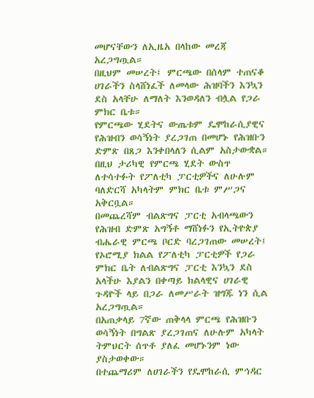መሆናቸውን ለኢዜአ በላከው መረጃ አረጋግጧል።
በዚህም መሠረት፤ ምርጫው በሰላም ተጠናቆ ሀገራችን ስላሸነፈች ለመላው ሕዝባችን እንኳን ደስ አላቸሁ ለማለት እንወዳለን ብሏል የጋራ ምክር ቤቱ።
የምርጫው ሂደትና ውጤቱም ዴሞከራሲያዊና የሕዝብን ወሳኝነት ያረጋገጠ በመሆኑ የሕዝቡን ድምጽ በጸጋ እንቀበላለን ሲልም አስታውቋል።
በዚህ ታሪካዊ የምርጫ ሂደት ውስጥ ለተሳተፉት የፖለቲካ ፓርቲዎችና ለሁሉም ባለድርሻ አካላትም ምክር ቤቱ ምሥጋና አቅርቧል።
በመጨረሻም ብልጽግና ፓርቲ አብላጫውን የሕዝብ ድምጽ አግኝቶ ማሸነፉን የኢትዮጵያ ብሔራዊ ምርጫ ቦርድ ባረጋገጠው መሠረት፤ የኦሮሚያ ክልል የፖለቲካ ፓርቲዎች የጋራ ምክር ቤት ለብልጽግና ፓርቲ እንኳን ደስ አላችሁ እያልን በቀጣይ ክልላዊና ሀገራዊ ጉዳዮች ላይ በጋራ ለመሥራት ዝግጁ ነን ሲል አረጋግጧል።
በአጠቃላይ 7ኛው ጠቅላላ ምርጫ የሕዝቡን ወሳኝነት በግልጽ ያረጋገጠና ለሁሉም አካላት ትምህርት ሰጥቶ ያለፈ መሆኑንም ነው ያስታወቀው።
በተጨማሪም ለሀገራችን የዴሞከራሲ ምኅዳር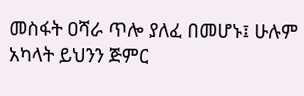መስፋት ዐሻራ ጥሎ ያለፈ በመሆኑ፤ ሁሉም አካላት ይህንን ጅምር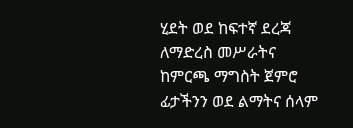ሂደት ወደ ከፍተኛ ደረጃ ለማድረስ መሥራትና ከምርጫ ማግስት ጀምሮ ፊታችንን ወደ ልማትና ሰላም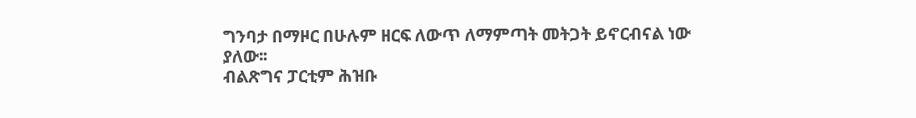ግንባታ በማዞር በሁሉም ዘርፍ ለውጥ ለማምጣት መትጋት ይኖርብናል ነው ያለው፡፡
ብልጽግና ፓርቲም ሕዝቡ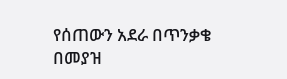የሰጠውን አደራ በጥንቃቄ በመያዝ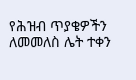የሕዝብ ጥያቄዎችን ለመመለስ ሌት ተቀን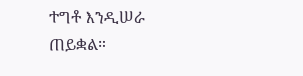ተግቶ እንዲሠራ ጠይቋል።